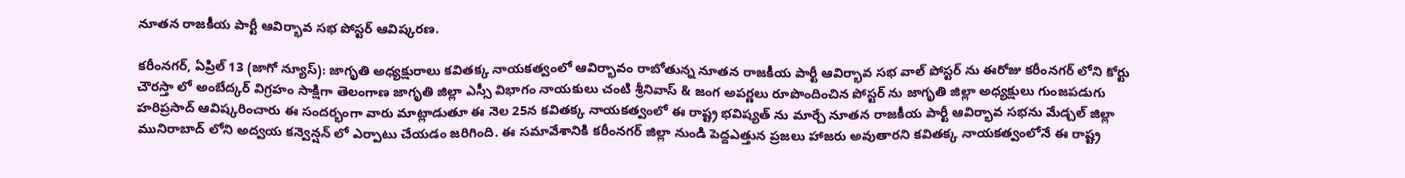నూతన రాజకీయ పార్టీ ఆవిర్భావ సభ పోస్టర్ ఆవిష్కరణ.

కరీంనగర్, ఏప్రిల్ 13 (జాగో న్యూస్): జాగృతి అధ్యక్షురాలు కవితక్క నాయకత్వంలో ఆవిర్భావం రాబోతున్న నూతన రాజకీయ పార్టీ ఆవిర్భావ సభ వాల్ పోస్టర్ ను ఈరోజు కరీంనగర్ లోని కోర్టు చౌరస్తా లో అంబేద్కర్ విగ్రహం సాక్షిగా తెలంగాణ జాగృతి జిల్లా ఎస్సీ విభాగం నాయకులు చంటి శ్రీనివాస్ & జంగ అపర్ణలు రూపొందించిన పోస్టర్ ను జాగృతి జిల్లా అధ్యక్షులు గుంజపడుగు హరిప్రసాద్ ఆవిష్కరించారు ఈ సందర్భంగా వారు మాట్లాడుతూ ఈ నెల 25న కవితక్క నాయకత్వంలో ఈ రాష్ట్ర భవిష్యత్ ను మార్చే నూతన రాజకీయ పార్టీ ఆవిర్భావ సభను మేడ్చల్ జిల్లా మునిరాబాద్ లోని అద్వయ కన్వెన్షన్ లో ఎర్పాటు చేయడం జరిగింది. ఈ సమావేశానికి కరీంనగర్ జిల్లా నుండి పెద్దఎత్తున ప్రజలు హాజరు అవుతారని కవితక్క నాయకత్వంలోనే ఈ రాష్ట్ర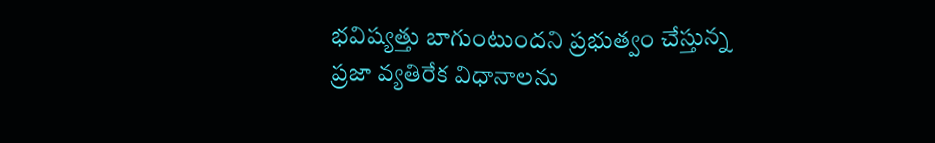భవిష్యత్తు బాగుంటుందని ప్రభుత్వం చేస్తున్న ప్రజా వ్యతిరేక విధానాలను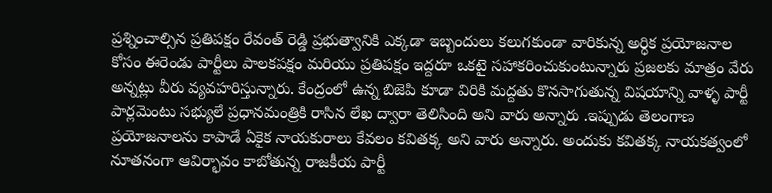ప్రశ్నించాల్సిన ప్రతిపక్షం రేవంత్ రెడ్డి ప్రభుత్వానికి ఎక్కడా ఇబ్బందులు కలుగకుండా వారికున్న అర్ధిక ప్రయోజనాల కోసం ఈరెండు పార్టీలు పాలకపక్షం మరియు ప్రతిపక్షం ఇద్దరూ ఒకటై సహాకరించుకుంటున్నారు ప్రజలకు మాత్రం వేరు అన్నట్లు వీరు వ్యవహరిస్తున్నారు. కేంద్రంలో ఉన్న బిజెపి కూడా విరికి మద్దతు కొనసాగుతున్న విషయాన్ని వాళ్ళ పార్టీ పార్లమెంటు సభ్యులే ప్రధానమంత్రికి రాసిన లేఖ ద్వారా తెలిసింది అని వారు అన్నారు .ఇప్పుడు తెలంగాణ ప్రయోజనాలను కాపాడే ఏకైక నాయకురాలు కేవలం కవితక్క అని వారు అన్నారు. అందుకు కవితక్క నాయకత్వంలో నూతనంగా ఆవిర్భావం కాబోతున్న రాజకీయ పార్టీ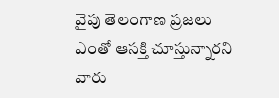వైపు తెలంగాణ ప్రజలు ఎంతో ఆసక్తి చూస్తున్నారని వారు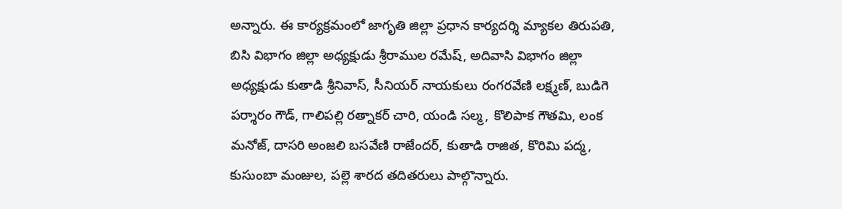అన్నారు. ఈ కార్యక్రమంలో జాగృతి జిల్లా ప్రధాన కార్యదర్శి మ్యాకల తిరుపతి, బిసి విభాగం జిల్లా అధ్యక్షుడు శ్రీరాముల రమేష్, అదివాసి విభాగం జిల్లా అధ్యక్షుడు కుతాడి శ్రీనివాస్, సీనియర్ నాయకులు రంగరవేణి లక్ష్మణ్, బుడిగె పర్శారం గౌడ్, గాలిపల్లి రత్నాకర్ చారి, యండి సల్మ, కొలిపాక గౌతమి, లంక మనోజ్, దాసరి అంజలి బసవేణి రాజేందర్, కుతాడి రాజిత, కొరిమి పద్మ, కుసుంబా మంజుల, పల్లె‌ శారద తదితరులు పాల్గొన్నారు.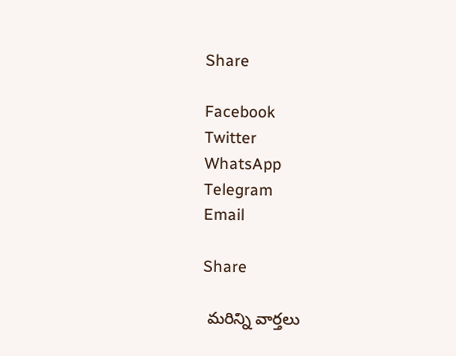Share

Facebook
Twitter
WhatsApp
Telegram
Email

Share

 మరిన్ని వార్తలు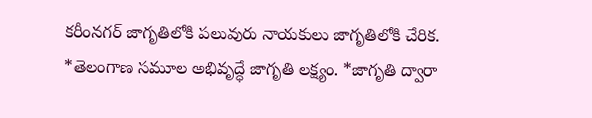కరీంనగర్ జాగృతిలోకి పలువురు నాయకులు జాగృతిలోకి చేరిక. *తెలంగాణ సమూల అభివృద్ధే జాగృతి లక్ష్యం. *జాగృతి ద్వారా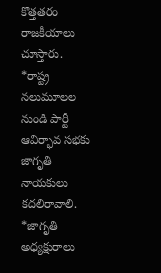కొత్తతరం రాజకీయాలు చూస్తారు. *రాష్ట్ర నలుమూలల నుండి పార్టీ ఆవిర్భావ సభకు జాగృతి నాయకులు కదలిరావాలి. *జాగృతి అధ్యక్షురాలు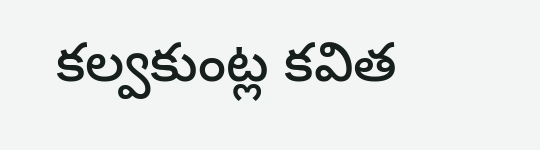కల్వకుంట్ల కవిత